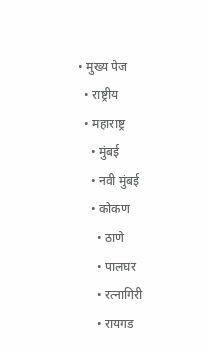• मुख्य पेज
  • राष्ट्रीय
  • महाराष्ट्र
    • मुंबई
    • नवी मुंबई
    • कोकण
      • ठाणे
      • पालघर
      • रत्नागिरी
      • रायगड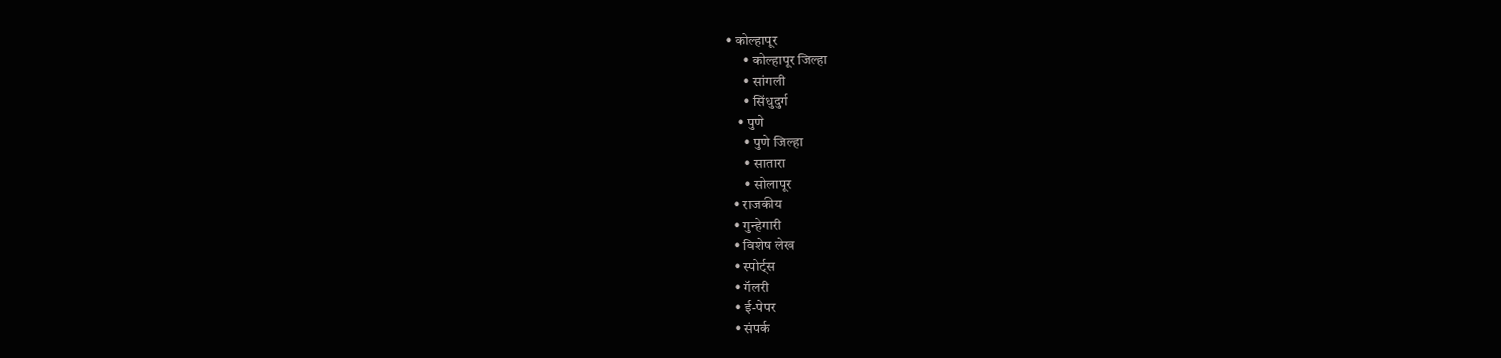• कोल्हापूर
      • कोल्हापूर जिल्हा
      • सांगली
      • सिंधुदुर्ग
    • पुणे
      • पुणे जिल्हा
      • सातारा
      • सोलापूर
  • राजकीय
  • गुन्हेगारी
  • विशेष लेख
  • स्पोर्ट्स
  • गॅलरी
  • ई-पेपर
  • संपर्क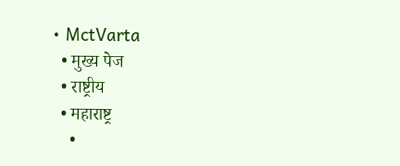• MctVarta
  • मुख्य पेज
  • राष्ट्रीय
  • महाराष्ट्र
    •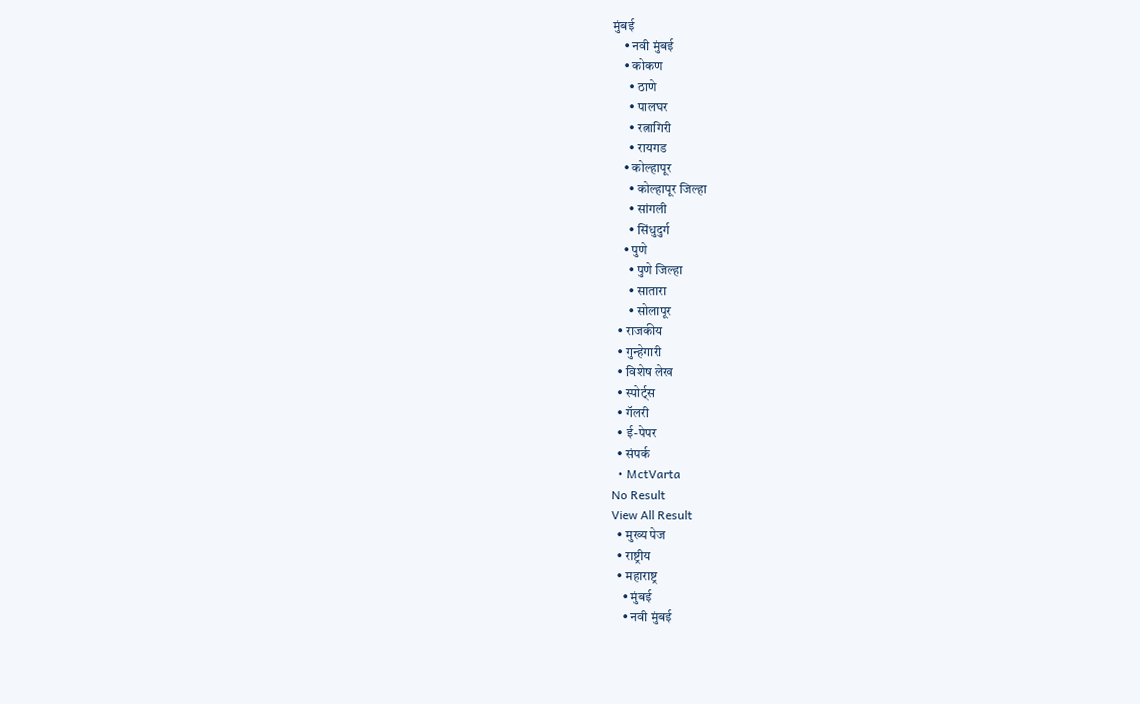मुंबई
    • नवी मुंबई
    • कोकण
      • ठाणे
      • पालघर
      • रत्नागिरी
      • रायगड
    • कोल्हापूर
      • कोल्हापूर जिल्हा
      • सांगली
      • सिंधुदुर्ग
    • पुणे
      • पुणे जिल्हा
      • सातारा
      • सोलापूर
  • राजकीय
  • गुन्हेगारी
  • विशेष लेख
  • स्पोर्ट्स
  • गॅलरी
  • ई-पेपर
  • संपर्क
  • MctVarta
No Result
View All Result
  • मुख्य पेज
  • राष्ट्रीय
  • महाराष्ट्र
    • मुंबई
    • नवी मुंबई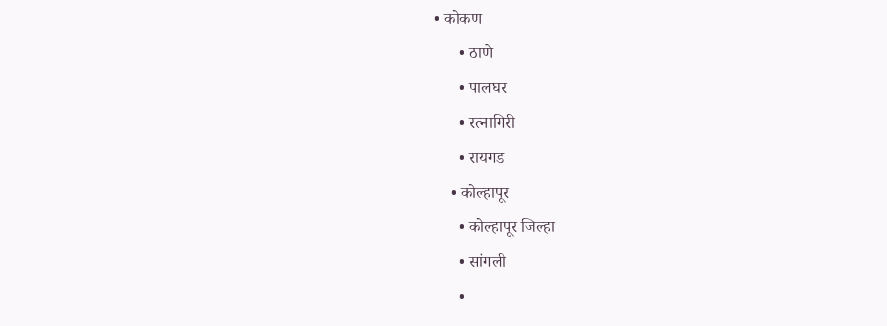• कोकण
      • ठाणे
      • पालघर
      • रत्नागिरी
      • रायगड
    • कोल्हापूर
      • कोल्हापूर जिल्हा
      • सांगली
      •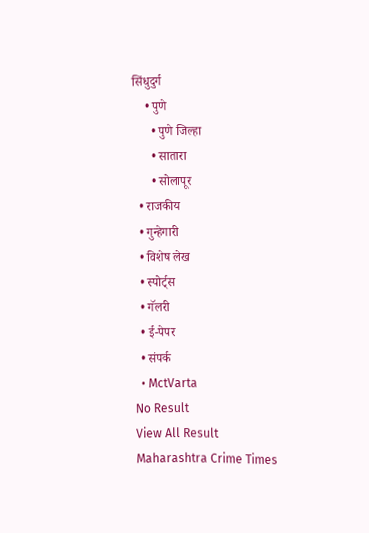सिंधुदुर्ग
    • पुणे
      • पुणे जिल्हा
      • सातारा
      • सोलापूर
  • राजकीय
  • गुन्हेगारी
  • विशेष लेख
  • स्पोर्ट्स
  • गॅलरी
  • ई-पेपर
  • संपर्क
  • MctVarta
No Result
View All Result
Maharashtra Crime Times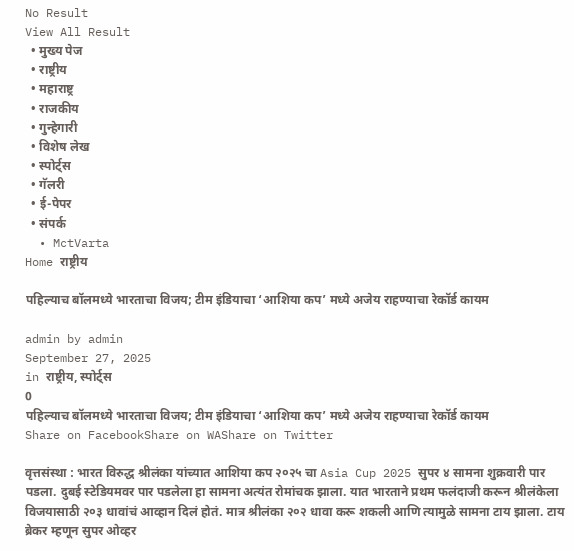No Result
View All Result
  • मुख्य पेज
  • राष्ट्रीय
  • महाराष्ट्र
  • राजकीय
  • गुन्हेगारी
  • विशेष लेख
  • स्पोर्ट्स
  • गॅलरी
  • ई-पेपर
  • संपर्क
  • MctVarta
Home राष्ट्रीय

पहिल्याच बॉलमध्ये भारताचा विजय; टीम इंडियाचा ‘आशिया कप’ मध्ये अजेय राहण्याचा रेकॉर्ड कायम

admin by admin
September 27, 2025
in राष्ट्रीय, स्पोर्ट्स
0
पहिल्याच बॉलमध्ये भारताचा विजय; टीम इंडियाचा ‘आशिया कप’ मध्ये अजेय राहण्याचा रेकॉर्ड कायम
Share on FacebookShare on WAShare on Twitter

वृत्तसंस्था : भारत विरुद्ध श्रीलंका यांच्यात आशिया कप २०२५ चा Asia Cup 2025 सुपर ४ सामना शुक्रवारी पार पडला. दुबई स्टेडियमवर पार पडलेला हा सामना अत्यंत रोमांचक झाला. यात भारताने प्रथम फलंदाजी करून श्रीलंकेला विजयासाठी २०३ धावांचं आव्हान दिलं होतं. मात्र श्रीलंका २०२ धावा करू शकली आणि त्यामुळे सामना टाय झाला. टाय ब्रेकर म्हणून सुपर ओव्हर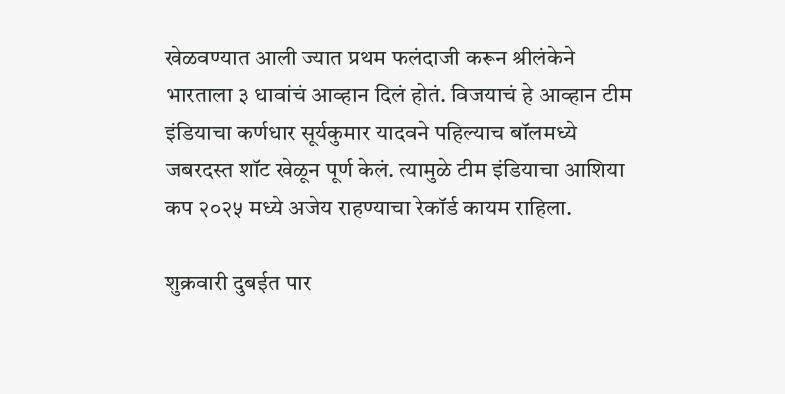खेळवण्यात आली ज्यात प्रथम फलंदाजी करून श्रीलंकेने भारताला ३ धावांचं आव्हान दिलं होतं. विजयाचं हे आव्हान टीम इंडियाचा कर्णधार सूर्यकुमार यादवने पहिल्याच बॉलमध्ये जबरदस्त शॉट खेळून पूर्ण केलं. त्यामुळे टीम इंडियाचा आशिया कप २०२५ मध्ये अजेय राहण्याचा रेकॉर्ड कायम राहिला.

शुक्रवारी दुबईत पार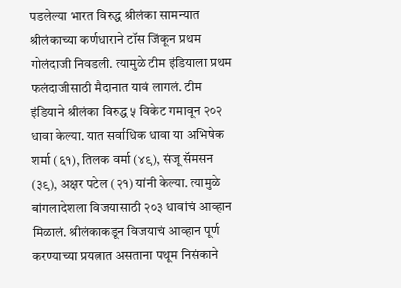पडलेल्या भारत विरुद्ध श्रीलंका सामन्यात श्रीलंकाच्या कर्णधाराने टॉस जिंकून प्रथम गोलंदाजी निवडली. त्यामुळे टीम इंडियाला प्रथम फलंदाजीसाठी मैदानात यावं लागलं. टीम इंडियाने श्रीलंका विरुद्ध ५ विकेट गमावून २०२ धावा केल्या. यात सर्वाधिक धावा या अभिषेक शर्मा (६१), तिलक वर्मा (४९), संजू सॅमसन (३९), अक्षर पटेल (२१) यांनी केल्या. त्यामुळे बांगलादेशला विजयासाठी २०३ धावांचं आव्हान मिळालं. श्रीलंकाकडून विजयाचं आव्हान पूर्ण करण्याच्या प्रयत्नात असताना पथूम निसंकाने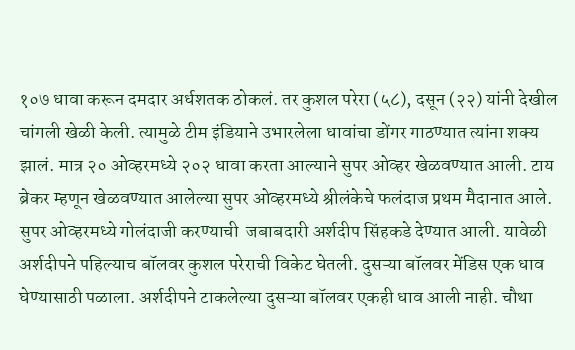१०७ धावा करून दमदार अर्धशतक ठोकलं. तर कुशल परेरा (५८), दसून (२२) यांनी देखील चांगली खेळी केली. त्यामुळे टीम इंडियाने उभारलेला धावांचा डोंगर गाठण्यात त्यांना शक्य झालं. मात्र २० ओव्हरमध्ये २०२ धावा करता आल्याने सुपर ओव्हर खेळवण्यात आली. टाय ब्रेकर म्हणून खेळवण्यात आलेल्या सुपर ओव्हरमध्ये श्रीलंकेचे फलंदाज प्रथम मैदानात आले. सुपर ओव्हरमध्ये गोलंदाजी करण्याची  जबाबदारी अर्शदीप सिंहकडे देण्यात आली. यावेळी अर्शदीपने पहिल्याच बॉलवर कुशल परेराची विकेट घेतली. दुसऱ्या बॉलवर मेंडिस एक धाव घेण्यासाठी पळाला. अर्शदीपने टाकलेल्या दुसऱ्या बॉलवर एकही धाव आली नाही. चौथा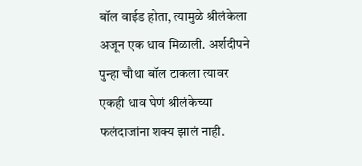बॉल वाईड होता, त्यामुळे श्रीलंकेला अजून एक धाव मिळाली. अर्शदीपने पुन्हा चौथा बॉल टाकला त्यावर एकही धाव घेणं श्रीलंकेच्या फलंदाजांना शक्य झालं नाही.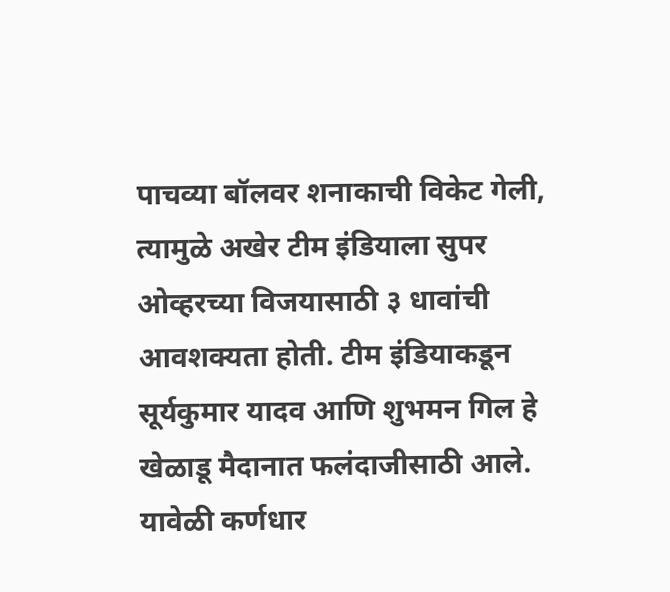पाचव्या बॉलवर शनाकाची विकेट गेली, त्यामुळे अखेर टीम इंडियाला सुपर ओव्हरच्या विजयासाठी ३ धावांची आवशक्यता होती. टीम इंडियाकडून सूर्यकुमार यादव आणि शुभमन गिल हे खेळाडू मैदानात फलंदाजीसाठी आले. यावेळी कर्णधार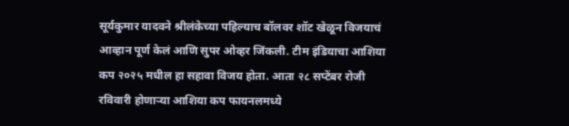सूर्यकुमार यादवने श्रीलंकेच्या पहिल्याच बॉलवर शॉट खेळून विजयाचं आव्हान पूर्ण केलं आणि सुपर ओव्हर जिंकली. टीम इंडियाचा आशिया कप २०२५ मधील हा सहावा विजय होता. आता २८ सप्टेंबर रोजी रविवारी होणाऱ्या आशिया कप फायनलमध्ये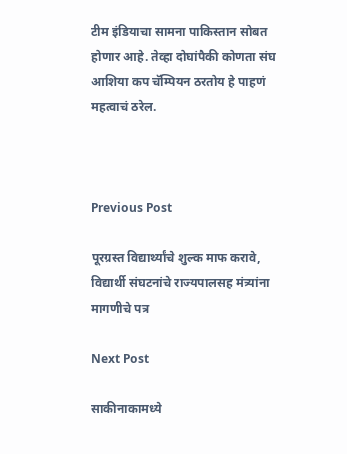टीम इंडियाचा सामना पाकिस्तान सोबत होणार आहे. तेव्हा दोघांपैकी कोणता संघ आशिया कप चॅम्पियन ठरतोय हे पाहणं महत्वाचं ठरेल.



Previous Post

पूरग्रस्त विद्यार्थ्यांचे शुल्क माफ करावे, विद्यार्थी संघटनांचे राज्यपालसह मंत्र्यांना मागणीचे पत्र

Next Post

साकीनाकामध्ये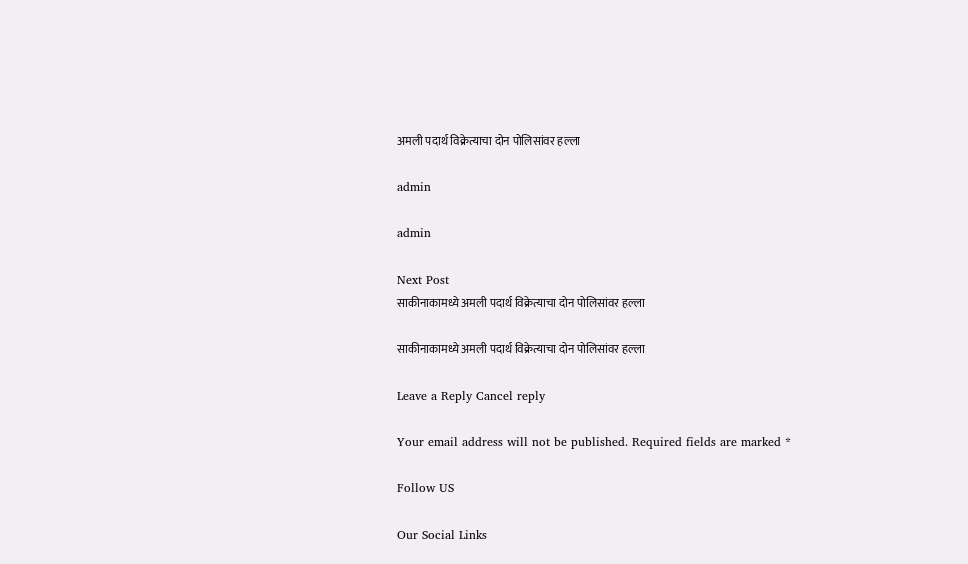अमली पदार्थ विक्रेत्याचा दोन पोलिसांवर हल्ला

admin

admin

Next Post
साकीनाकामध्ये अमली पदार्थ विक्रेत्याचा दोन पोलिसांवर हल्ला

साकीनाकामध्ये अमली पदार्थ विक्रेत्याचा दोन पोलिसांवर हल्ला

Leave a Reply Cancel reply

Your email address will not be published. Required fields are marked *

Follow US

Our Social Links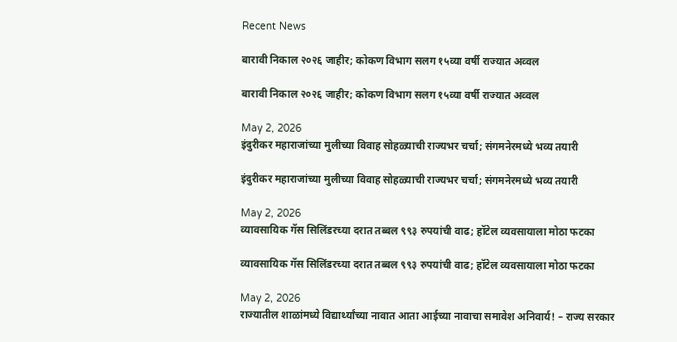Recent News

बारावी निकाल २०२६ जाहीर; कोकण विभाग सलग १५व्या वर्षी राज्यात अव्वल

बारावी निकाल २०२६ जाहीर; कोकण विभाग सलग १५व्या वर्षी राज्यात अव्वल

May 2, 2026
इंदुरीकर महाराजांच्या मुलीच्या विवाह सोहळ्याची राज्यभर चर्चा; संगमनेरमध्ये भव्य तयारी

इंदुरीकर महाराजांच्या मुलीच्या विवाह सोहळ्याची राज्यभर चर्चा; संगमनेरमध्ये भव्य तयारी

May 2, 2026
व्यावसायिक गॅस सिलिंडरच्या दरात तब्बल ९९३ रुपयांची वाढ; हॉटेल व्यवसायाला मोठा फटका

व्यावसायिक गॅस सिलिंडरच्या दरात तब्बल ९९३ रुपयांची वाढ; हॉटेल व्यवसायाला मोठा फटका

May 2, 2026
राज्यातील शाळांमध्ये विद्यार्थ्यांच्या नावात आता आईच्या नावाचा समावेश अनिवार्य! – राज्य सरकार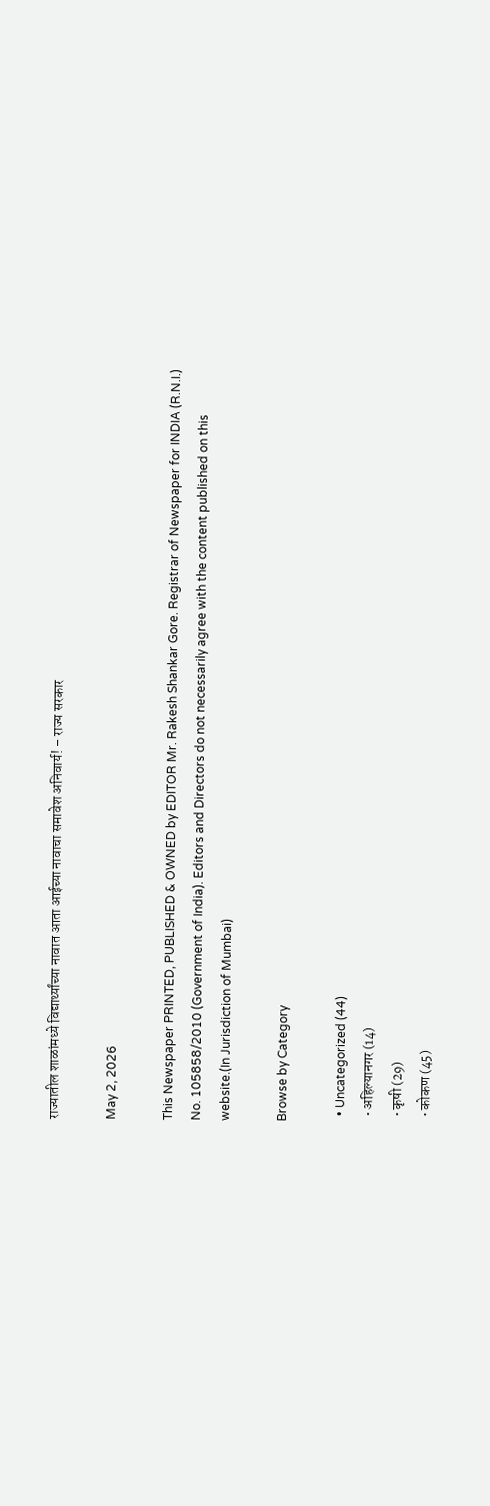राज्यातील शाळांमध्ये विद्यार्थ्यांच्या नावात आता आईच्या नावाचा समावेश अनिवार्य! – राज्य सरकार

May 2, 2026

This Newspaper PRINTED, PUBLISHED & OWNED by EDITOR Mr. Rakesh Shankar Gore. Registrar of Newspaper for INDIA (R.N.I.) No. 105858/2010 (Government of India). Editors and Directors do not necessarily agree with the content published on this website.(In Jurisdiction of Mumbai)

Browse by Category

  • Uncategorized (44)
  • अहिल्यानगर (14)
  • कृषी (29)
  • कोकण (45)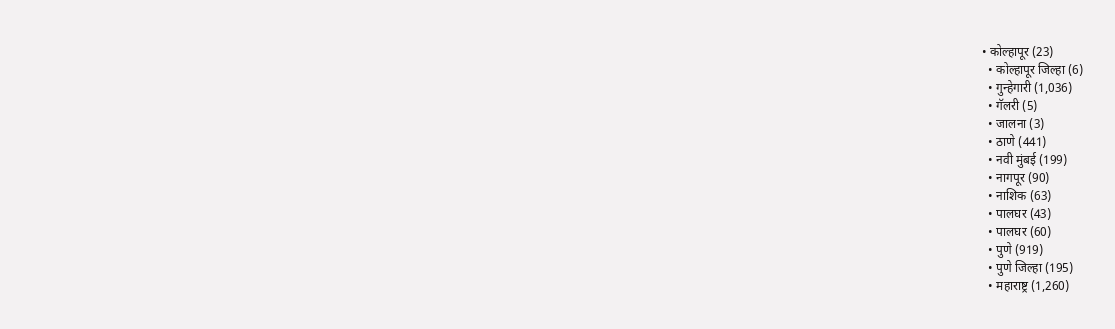• कोल्हापूर (23)
  • कोल्हापूर जिल्हा (6)
  • गुन्हेगारी (1,036)
  • गॅलरी (5)
  • जालना (3)
  • ठाणे (441)
  • नवी मुंबई (199)
  • नागपूर (90)
  • नाशिक (63)
  • पालघर (43)
  • पालघर (60)
  • पुणे (919)
  • पुणे जिल्हा (195)
  • महाराष्ट्र (1,260)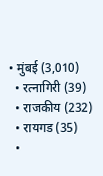• मुंबई (3,010)
  • रत्नागिरी (39)
  • राजकीय (232)
  • रायगड (35)
  •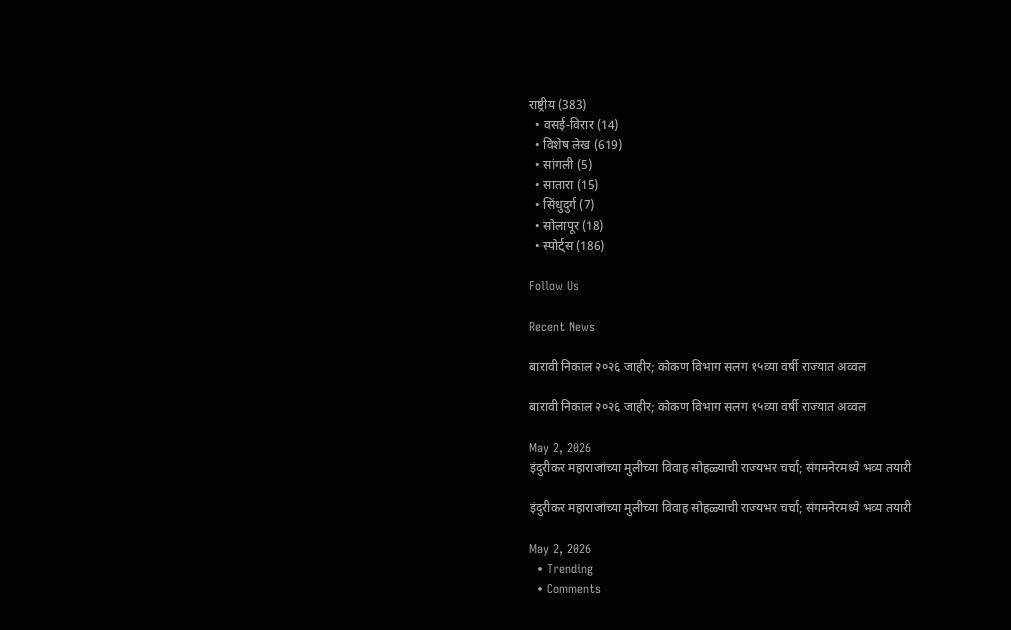राष्ट्रीय (383)
  • वसई-विरार (14)
  • विशेष लेख (619)
  • सांगली (5)
  • सातारा (15)
  • सिंधुदुर्ग (7)
  • सोलापूर (18)
  • स्पोर्ट्स (186)

Follow Us

Recent News

बारावी निकाल २०२६ जाहीर; कोकण विभाग सलग १५व्या वर्षी राज्यात अव्वल

बारावी निकाल २०२६ जाहीर; कोकण विभाग सलग १५व्या वर्षी राज्यात अव्वल

May 2, 2026
इंदुरीकर महाराजांच्या मुलीच्या विवाह सोहळ्याची राज्यभर चर्चा; संगमनेरमध्ये भव्य तयारी

इंदुरीकर महाराजांच्या मुलीच्या विवाह सोहळ्याची राज्यभर चर्चा; संगमनेरमध्ये भव्य तयारी

May 2, 2026
  • Trending
  • Comments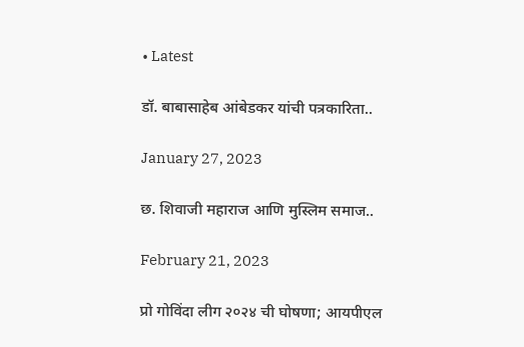• Latest

डॉ. बाबासाहेब आंबेडकर यांची पत्रकारिता..

January 27, 2023

छ. शिवाजी महाराज आणि मुस्लिम समाज..

February 21, 2023

प्रो गोविंदा लीग २०२४ ची घोषणा; आयपीएल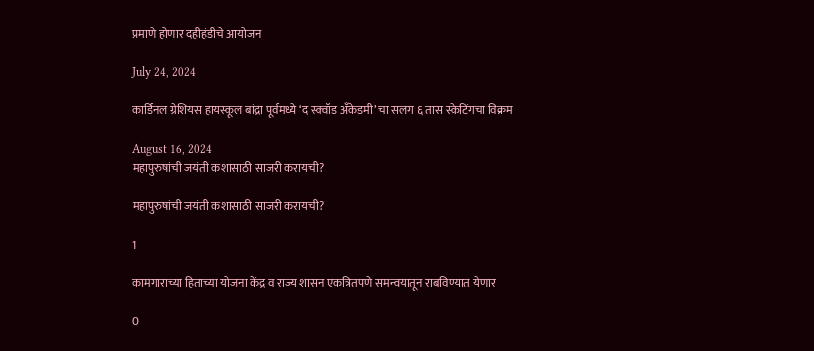प्रमाणे होणार दहीहंडीचे आयोजन

July 24, 2024

कार्डिनल ग्रेशियस हायस्कूल बांद्रा पूर्वमध्ये ‘द स्क्वॉड अँकेडमी’ चा सलग ६ तास स्केटिंगचा विक्रम

August 16, 2024
महापुरुषांची जयंती कशासाठी साजरी करायची?

महापुरुषांची जयंती कशासाठी साजरी करायची?

1

कामगाराच्या हिताच्या योजना केंद्र व राज्य शासन एकत्रितपणे समन्वयातून राबविण्यात येणार

0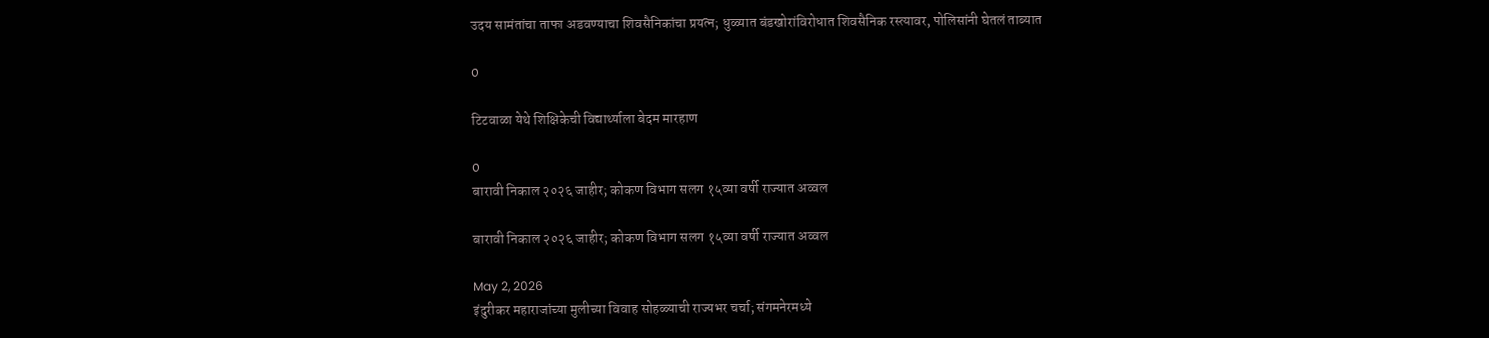उदय सामंतांचा ताफा अडवण्याचा शिवसैनिकांचा प्रयत्न; धुळ्यात बंडखोरांविरोधात शिवसैनिक रस्त्यावर, पोलिसांनी घेतलं ताब्यात

0

टिटवाळा येथे शिक्षिकेची विद्यार्थ्याला बेदम मारहाण

0
बारावी निकाल २०२६ जाहीर; कोकण विभाग सलग १५व्या वर्षी राज्यात अव्वल

बारावी निकाल २०२६ जाहीर; कोकण विभाग सलग १५व्या वर्षी राज्यात अव्वल

May 2, 2026
इंदुरीकर महाराजांच्या मुलीच्या विवाह सोहळ्याची राज्यभर चर्चा; संगमनेरमध्ये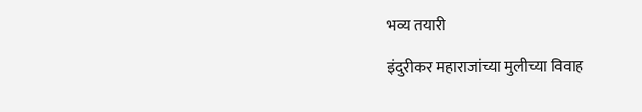भव्य तयारी

इंदुरीकर महाराजांच्या मुलीच्या विवाह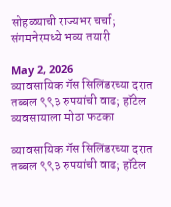सोहळ्याची राज्यभर चर्चा; संगमनेरमध्ये भव्य तयारी

May 2, 2026
व्यावसायिक गॅस सिलिंडरच्या दरात तब्बल ९९३ रुपयांची वाढ; हॉटेल व्यवसायाला मोठा फटका

व्यावसायिक गॅस सिलिंडरच्या दरात तब्बल ९९३ रुपयांची वाढ; हॉटेल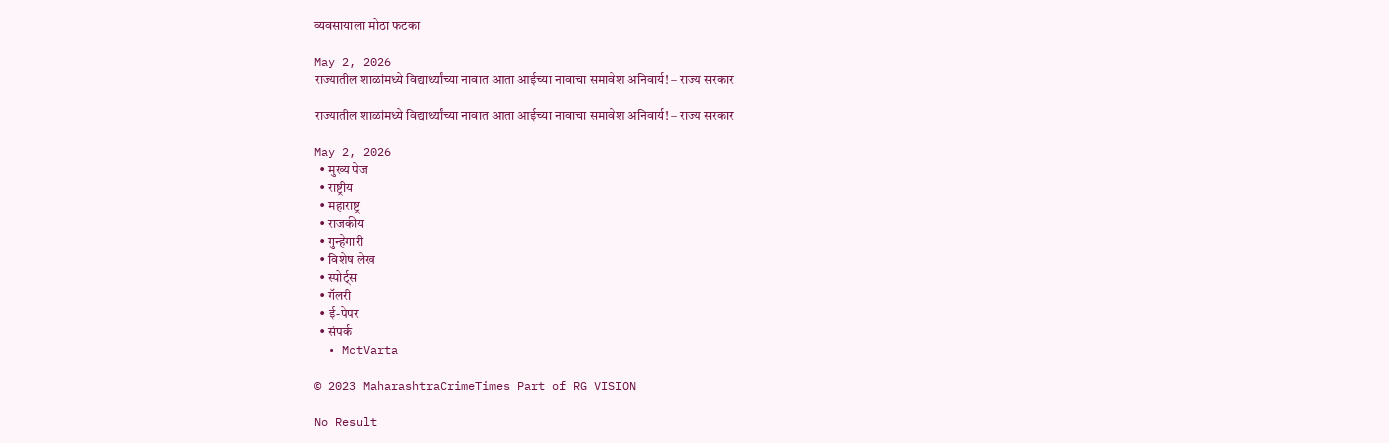व्यवसायाला मोठा फटका

May 2, 2026
राज्यातील शाळांमध्ये विद्यार्थ्यांच्या नावात आता आईच्या नावाचा समावेश अनिवार्य! – राज्य सरकार

राज्यातील शाळांमध्ये विद्यार्थ्यांच्या नावात आता आईच्या नावाचा समावेश अनिवार्य! – राज्य सरकार

May 2, 2026
  • मुख्य पेज
  • राष्ट्रीय
  • महाराष्ट्र
  • राजकीय
  • गुन्हेगारी
  • विशेष लेख
  • स्पोर्ट्स
  • गॅलरी
  • ई-पेपर
  • संपर्क
  • MctVarta

© 2023 MaharashtraCrimeTimes Part of RG VISION

No Result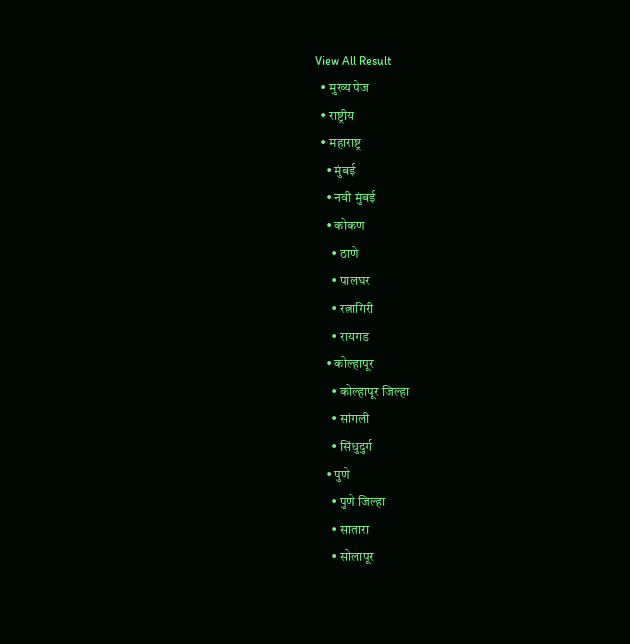View All Result
  • मुख्य पेज
  • राष्ट्रीय
  • महाराष्ट्र
    • मुंबई
    • नवी मुंबई
    • कोकण
      • ठाणे
      • पालघर
      • रत्नागिरी
      • रायगड
    • कोल्हापूर
      • कोल्हापूर जिल्हा
      • सांगली
      • सिंधुदुर्ग
    • पुणे
      • पुणे जिल्हा
      • सातारा
      • सोलापूर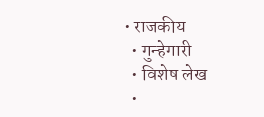• राजकीय
  • गुन्हेगारी
  • विशेष लेख
  •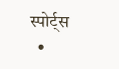स्पोर्ट्स
  •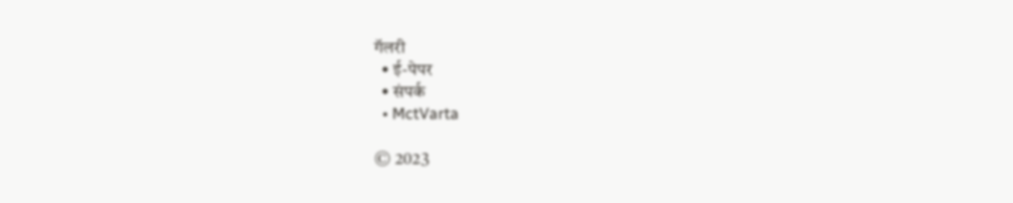गॅलरी
  • ई-पेपर
  • संपर्क
  • MctVarta

© 2023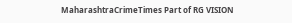MaharashtraCrimeTimes Part of RG VISION